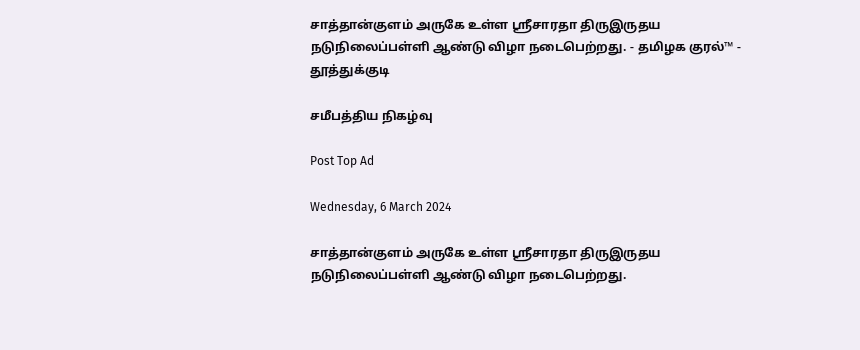சாத்தான்குளம் அருகே உள்ள ஸ்ரீசாரதா திருஇருதய நடுநிலைப்பள்ளி ஆண்டு விழா நடைபெற்றது. - தமிழக குரல்™ - தூத்துக்குடி

சமீபத்திய நிகழ்வு

Post Top Ad

Wednesday, 6 March 2024

சாத்தான்குளம் அருகே உள்ள ஸ்ரீசாரதா திருஇருதய நடுநிலைப்பள்ளி ஆண்டு விழா நடைபெற்றது.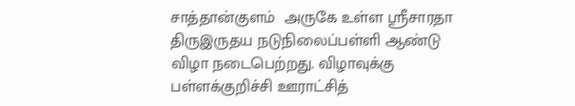சாத்தான்குளம்  அருகே உள்ள ஸ்ரீசாரதா திருஇருதய நடுநிலைப்பள்ளி ஆண்டு விழா நடைபெற்றது. விழாவுக்கு பள்ளக்குறிச்சி ஊராட்சித்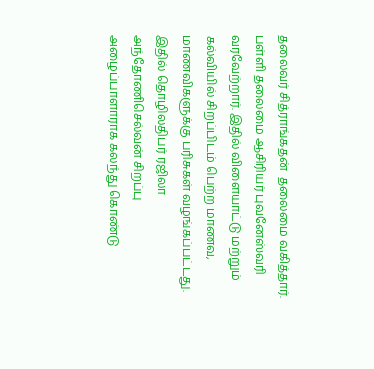தலைவர் சித்ராங்கதன்  தலைமை வகித்தார். பள்ளி தலைமை ஆசிரியர் புவனேஸ்வரி வரவேற்றார். இதில் விளையாட்டு மற்றும் கல்வியில் சிறப்பிடம் பெற்ற மாணவ, மாணவிகளுக்கு பரிசுகள் வழங்கப்பட்டது. இதில் தொழிலதிபர் ரஜிலா அந்தோணிசெல்வன் சிறப்பு அழைப்பாளாராக கலந்து கொண்டு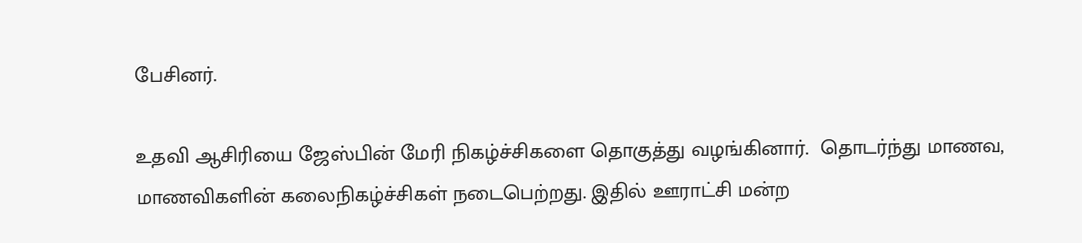பேசினர்.

உதவி ஆசிரியை ஜேஸ்பின் மேரி நிகழ்ச்சிகளை தொகுத்து வழங்கினார்.  தொடர்ந்து மாணவ, மாணவிகளின் கலைநிகழ்ச்சிகள் நடைபெற்றது. இதில் ஊராட்சி மன்ற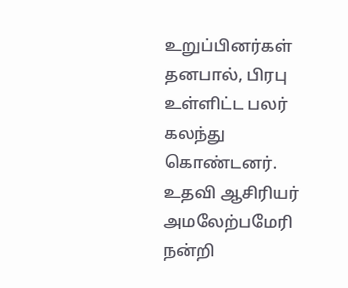உறுப்பினர்கள் தனபால், பிரபு  உள்ளிட்ட பலர் கலந்து கொண்டனர். உதவி ஆசிரியர் அமலேற்பமேரி நன்றி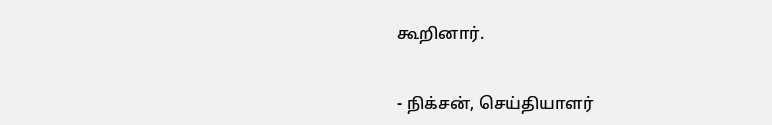கூறினார்.


- நிக்சன், செய்தியாளர்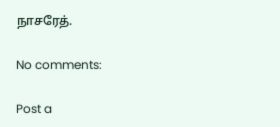நாசரேத்.

No comments:

Post a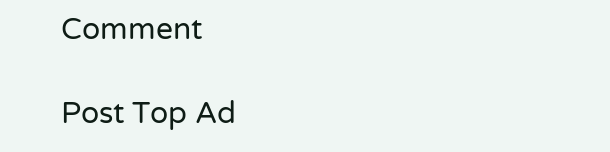Comment

Post Top Ad